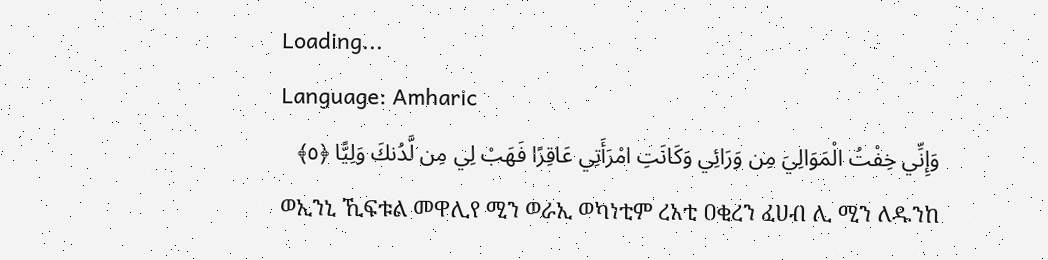Loading...
Language: Amharic
وَإِنِّي خِفْتُ الْمَوَالِيَ مِن وَرَائِي وَكَانَتِ امْرَأَتِي عَاقِرًا فَهَبْ لِي مِن لَّدُنكَ وَلِيًّا ﴿٥﴾
ወኢንኒ ኺፍቱል መዋሊየ ሚን ወራኢ ወካነቲም ረአቲ ዐቂረን ፈሀብ ሊ ሚን ለዱንከ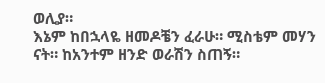ወሊያ።
እኔም ከበኋላዬ ዘመዶቼን ፈራሁ። ሚስቴም መሃን ናት። ከአንተም ዘንድ ወራሽን ስጠኝ።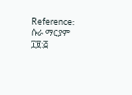Reference: ሱራ ማርያም ፲፱:፭